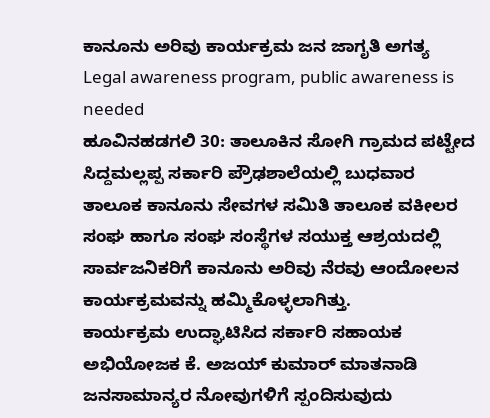ಕಾನೂನು ಅರಿವು ಕಾರ್ಯಕ್ರಮ ಜನ ಜಾಗೃತಿ ಅಗತ್ಯ
Legal awareness program, public awareness is needed
ಹೂವಿನಹಡಗಲಿ 30: ತಾಲೂಕಿನ ಸೋಗಿ ಗ್ರಾಮದ ಪಟ್ಟೇದ ಸಿದ್ದಮಲ್ಲಪ್ಪ ಸರ್ಕಾರಿ ಪ್ರೌಢಶಾಲೆಯಲ್ಲಿ ಬುಧವಾರ ತಾಲೂಕ ಕಾನೂನು ಸೇವಗಳ ಸಮಿತಿ ತಾಲೂಕ ವಕೀಲರ ಸಂಘ ಹಾಗೂ ಸಂಘ ಸಂಸ್ಥೆಗಳ ಸಯುಕ್ತ ಆಶ್ರಯದಲ್ಲಿ ಸಾರ್ವಜನಿಕರಿಗೆ ಕಾನೂನು ಅರಿವು ನೆರವು ಆಂದೋಲನ ಕಾರ್ಯಕ್ರಮವನ್ನು ಹಮ್ಮಿಕೊಳ್ಳಲಾಗಿತ್ತು.
ಕಾರ್ಯಕ್ರಮ ಉದ್ಘಾಟಿಸಿದ ಸರ್ಕಾರಿ ಸಹಾಯಕ ಅಭಿಯೋಜಕ ಕೆ. ಅಜಯ್ ಕುಮಾರ್ ಮಾತನಾಡಿ ಜನಸಾಮಾನ್ಯರ ನೋವುಗಳಿಗೆ ಸ್ಪಂದಿಸುವುದು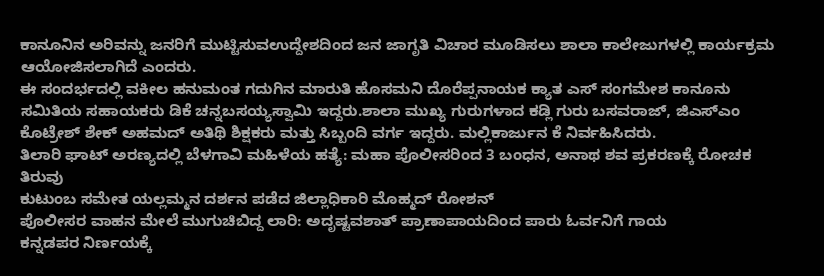ಕಾನೂನಿನ ಅರಿವನ್ನು ಜನರಿಗೆ ಮುಟ್ಟಿಸುವಉದ್ದೇಶದಿಂದ ಜನ ಜಾಗೃತಿ ವಿಚಾರ ಮೂಡಿಸಲು ಶಾಲಾ ಕಾಲೇಜುಗಳಲ್ಲಿ ಕಾರ್ಯಕ್ರಮ ಆಯೋಜಿಸಲಾಗಿದೆ ಎಂದರು.
ಈ ಸಂದರ್ಭದಲ್ಲಿ ವಕೀಲ ಹನುಮಂತ ಗದುಗಿನ ಮಾರುತಿ ಹೊಸಮನಿ ದೊರೆಪ್ಪನಾಯಕ ಕ್ಯಾತ ಎಸ್ ಸಂಗಮೇಶ ಕಾನೂನು ಸಮಿತಿಯ ಸಹಾಯಕರು ಡಿಕೆ ಚನ್ನಬಸಯ್ಯಸ್ವಾಮಿ ಇದ್ದರು.ಶಾಲಾ ಮುಖ್ಯ ಗುರುಗಳಾದ ಕಡ್ಲಿ ಗುರು ಬಸವರಾಜ್, ಜಿಎಸ್ಎಂ ಕೊಟ್ರೇಶ್ ಶೇಕ್ ಅಹಮದ್ ಅತಿಥಿ ಶಿಕ್ಷಕರು ಮತ್ತು ಸಿಬ್ಬಂದಿ ವರ್ಗ ಇದ್ದರು. ಮಲ್ಲಿಕಾರ್ಜುನ ಕೆ ನಿರ್ವಹಿಸಿದರು.
ತಿಲಾರಿ ಘಾಟ್ ಅರಣ್ಯದಲ್ಲಿ ಬೆಳಗಾವಿ ಮಹಿಳೆಯ ಹತ್ಯೆ: ಮಹಾ ಪೊಲೀಸರಿಂದ 3 ಬಂಧನ, ಅನಾಥ ಶವ ಪ್ರಕರಣಕ್ಕೆ ರೋಚಕ ತಿರುವು
ಕುಟುಂಬ ಸಮೇತ ಯಲ್ಲಮ್ಮನ ದರ್ಶನ ಪಡೆದ ಜಿಲ್ಲಾಧಿಕಾರಿ ಮೊಹ್ಮದ್ ರೋಶನ್
ಪೊಲೀಸರ ವಾಹನ ಮೇಲೆ ಮುಗುಚಿಬಿದ್ದ ಲಾರಿ: ಅದೃಷ್ಟವಶಾತ್ ಪ್ರಾಣಾಪಾಯದಿಂದ ಪಾರು ಓರ್ವನಿಗೆ ಗಾಯ
ಕನ್ನಡಪರ ನಿರ್ಣಯಕ್ಕೆ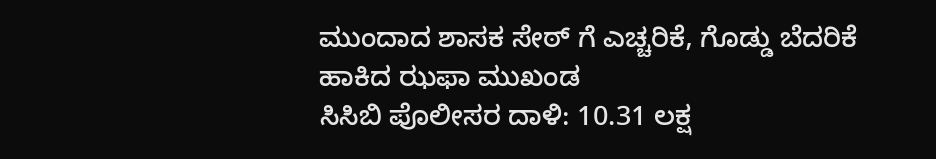ಮುಂದಾದ ಶಾಸಕ ಸೇಠ್ ಗೆ ಎಚ್ಚರಿಕೆ, ಗೊಡ್ಡು ಬೆದರಿಕೆ ಹಾಕಿದ ಝಫಾ ಮುಖಂಡ
ಸಿಸಿಬಿ ಪೊಲೀಸರ ದಾಳಿ: 10.31 ಲಕ್ಷ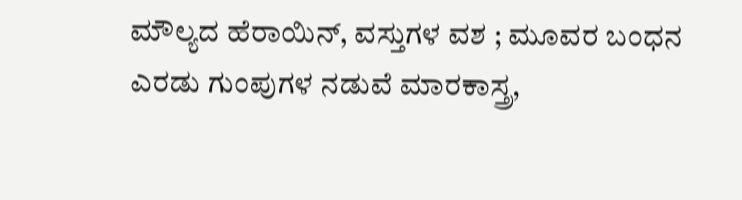ಮೌಲ್ಯದ ಹೆರಾಯಿನ್, ವಸ್ತುಗಳ ವಶ ; ಮೂವರ ಬಂಧನ
ಎರಡು ಗುಂಪುಗಳ ನಡುವೆ ಮಾರಕಾಸ್ತ್ರ,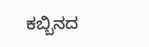ಕಬ್ಬಿನದ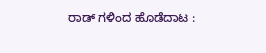ರಾಡ್ ಗಳಿಂದ ಹೊಡೆದಾಟ :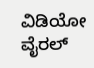ವಿಡಿಯೋ ವೈರಲ್